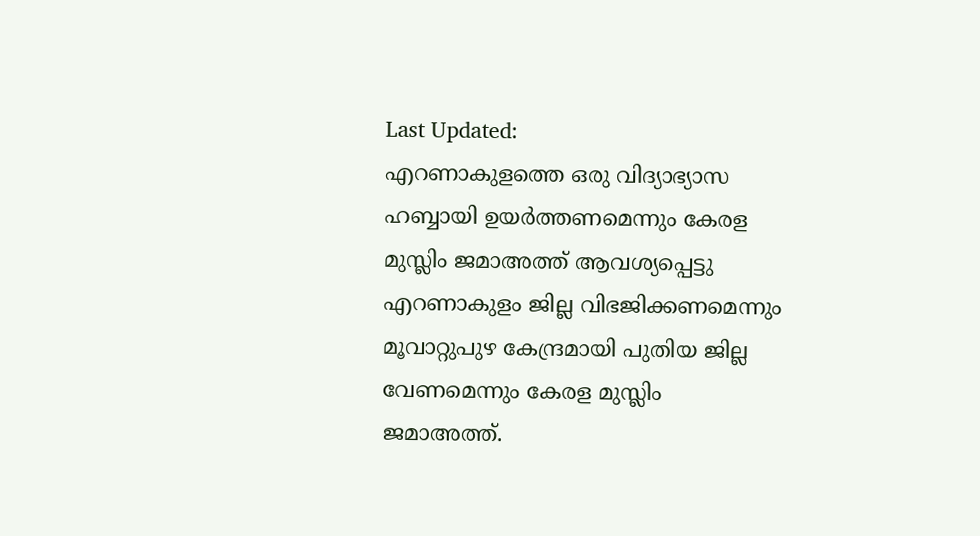Last Updated:
എറണാകുളത്തെ ഒരു വിദ്യാഭ്യാസ ഹബ്ബായി ഉയർത്തണമെന്നും കേരള മുസ്ലിം ജമാഅത്ത് ആവശ്യപ്പെട്ടു
എറണാകുളം ജില്ല വിഭജിക്കണമെന്നും മൂവാറ്റുപുഴ കേന്ദ്രമായി പുതിയ ജില്ല വേണമെന്നും കേരള മുസ്ലിം ജമാഅത്ത്.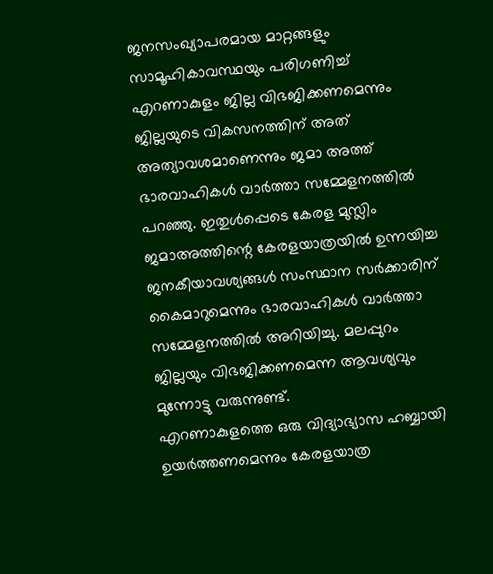ജനസംഖ്യാപരമായ മാറ്റങ്ങളും സാമൂഹികാവസ്ഥയും പരിഗണിച്ച് എറണാകുളം ജില്ല വിഭജിക്കണമെന്നും ജില്ലയുടെ വികസനത്തിന് അത് അത്യാവശമാണെന്നും ജമാ അത്ത് ഭാരവാഹികൾ വാർത്താ സമ്മേളനത്തിൽ പറഞ്ഞു. ഇതുൾപ്പെടെ കേരള മുസ്ലിം ജമാഅത്തിന്റെ കേരളയാത്രയിൽ ഉന്നയിച്ച ജനകീയാവശ്യങ്ങൾ സംസ്ഥാന സർക്കാരിന് കൈമാറുമെന്നും ഭാരവാഹികൾ വാർത്താ സമ്മേളനത്തിൽ അറിയിച്ചു. മലപ്പുറം ജില്ലയും വിഭജിക്കണമെന്ന ആവശ്യവും മുന്നോട്ടു വരുന്നുണ്ട്.
എറണാകുളത്തെ ഒരു വിദ്യാഭ്യാസ ഹബ്ബായി ഉയർത്തണമെന്നും കേരളയാത്ര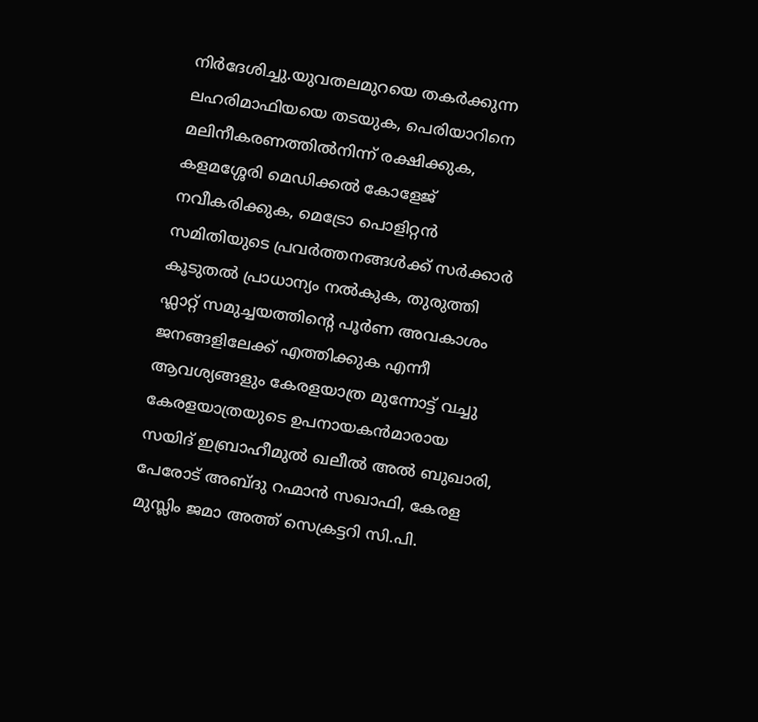നിർദേശിച്ചു.യുവതലമുറയെ തകർക്കുന്ന ലഹരിമാഫിയയെ തടയുക, പെരിയാറിനെ മലിനീകരണത്തിൽനിന്ന് രക്ഷിക്കുക, കളമശ്ശേരി മെഡിക്കൽ കോളേജ് നവീകരിക്കുക, മെട്രോ പൊളിറ്റൻ സമിതിയുടെ പ്രവർത്തനങ്ങൾക്ക് സർക്കാർ കൂടുതൽ പ്രാധാന്യം നൽകുക, തുരുത്തി ഫ്ലാറ്റ് സമുച്ചയത്തിന്റെ പൂർണ അവകാശം ജനങ്ങളിലേക്ക് എത്തിക്കുക എന്നീ ആവശ്യങ്ങളും കേരളയാത്ര മുന്നോട്ട് വച്ചു
കേരളയാത്രയുടെ ഉപനായകൻമാരായ സയിദ് ഇബ്രാഹീമുൽ ഖലീൽ അൽ ബുഖാരി, പേരോട് അബ്ദു റഹ്മാൻ സഖാഫി, കേരള മുസ്ലിം ജമാ അത്ത് സെക്രട്ടറി സി.പി.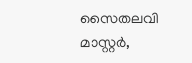സൈതലവി മാസ്റ്റർ,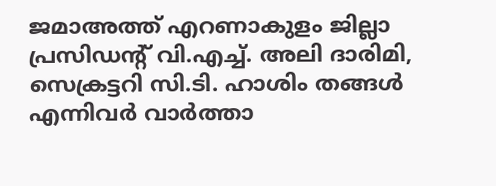ജമാഅത്ത് എറണാകുളം ജില്ലാ പ്രസിഡന്റ് വി.എച്ച്. അലി ദാരിമി, സെക്രട്ടറി സി.ടി. ഹാശിം തങ്ങൾ എന്നിവർ വാർത്താ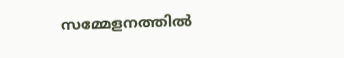സമ്മേളനത്തിൽ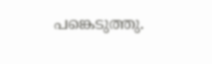പങ്കെടുത്തു.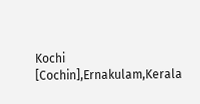Kochi [Cochin],Ernakulam,Kerala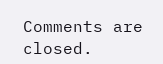Comments are closed.